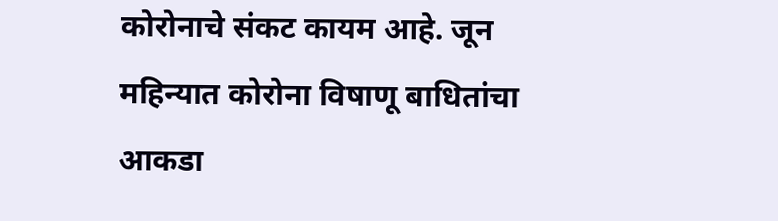कोरोनाचे संकट कायम आहे. जून महिन्यात कोरोना विषाणू बाधितांचा आकडा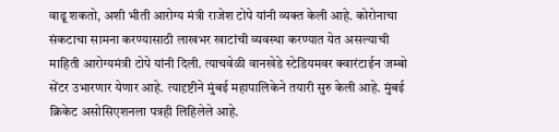वाढू शकतो, अशी भीती आरोग्य मंत्री राजेश टोपे यांनी व्यक्त केली आहे. कोरोनाचा संकटाचा सामना करण्यासाठी लाखभर खाटांची व्यवस्था करण्यात येत असल्याची माहिती आरोग्यमंत्री टोपे यांनी दिली. त्याचवेळी वानखेडे स्टेडियमवर क्वारंटाईन जम्बो सेंटर उभारणार येणार आहे. त्यादृष्टीने मुंबई महापालिकेने तयारी सुरु केली आहे. मुंबई क्रिकेट असोसिएशनला पत्रही लिहिलेले आहे.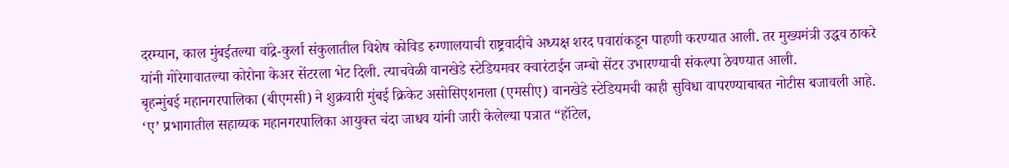दरम्यान, काल मुंबईतल्या वांद्रे-कुर्ला संकुलातील विशेष कोविड रुग्णालयाची राष्ट्रवादीचे अध्यक्ष शरद पवारांकडून पाहणी करण्यात आली. तर मुख्यमंत्री उद्धव ठाकरे यांनी गोरेगावातल्या कोरोना केअर सेंटरला भेट दिली. त्याचवेळी वानखेडे स्टेडियमवर क्वारंटाईन जम्बो सेंटर उभारण्याची संकल्पा ठेवण्यात आली.
बृहन्मुंबई महानगरपालिका (बीएमसी) ने शुक्रवारी मुंबई क्रिकेट असोसिएशनला (एमसीए) वानखेडे स्टेडियमची काही सुविधा वापरण्याबाबत नोटीस बजावली आहे. ‘ए’ प्रभागातील सहाय्यक महानगरपालिका आयुक्त चंदा जाधव यांनी जारी केलेल्या पत्रात “हॉटेल,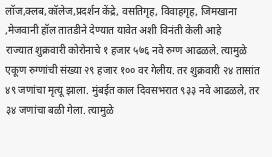लॉज,क्लब,कॉलेज,प्रदर्शन केंद्रे, वसतिगृह, विवाहगृह, जिमखाना ,मेजवानी हॉल तातडीने देण्यात यावेत अशी विनंती केली आहे
राज्यात शुक्रवारी कोरोनाचे १ हजार ५७६ नवे रुग्ण आढळले. त्यामुळे एकूण रुग्णांची संख्या २९ हजार १०० वर गेलीय. तर शुक्रवारी २४ तासांत ४९ जणांचा मृत्यू झाला. मुंबईत काल दिवसभरात ९३३ नवे आढळले, तर ३४ जणांचा बळी गेला. त्यामुळे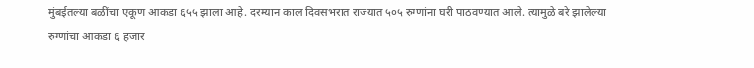मुंबईतल्या बळींचा एकूण आकडा ६५५ झाला आहे. दरम्यान काल दिवसभरात राज्यात ५०५ रुग्णांना घरी पाठवण्यात आले. त्यामुळे बरे झालेल्या रुग्णांचा आकडा ६ हजार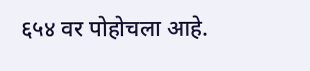६५४ वर पोहोचला आहे.